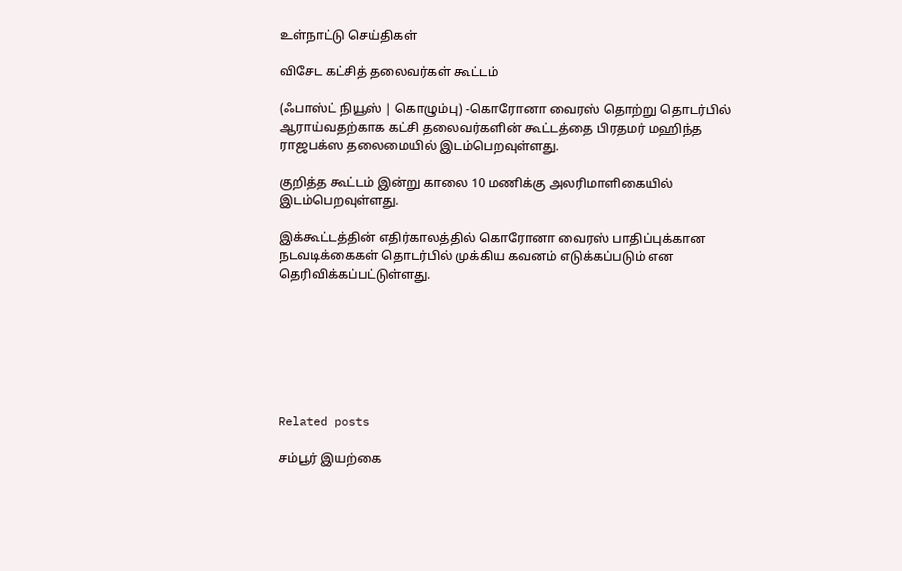உள்நாட்டு செய்திகள்

விசேட கட்சித் தலைவர்கள் கூட்டம்

(ஃபாஸ்ட் நியூஸ் | கொழும்பு) -கொரோனா வைரஸ் தொற்று தொடர்பில் ஆராய்வதற்காக கட்சி தலைவர்களின் கூட்டத்தை பிரதமர் மஹிந்த ராஜபக்ஸ தலைமையில் இடம்பெறவுள்ளது.

குறித்த கூட்டம் இன்று காலை 10 மணிக்கு அலரிமாளிகையில் இடம்பெறவுள்ளது.

இக்கூட்டத்தின் எதிர்காலத்தில் கொரோனா வைரஸ் பாதிப்புக்கான நடவடிக்கைகள் தொடர்பில் முக்கிய கவனம் எடுக்கப்படும் என தெரிவிக்கப்பட்டுள்ளது.







Related posts

சம்பூர் இயற்கை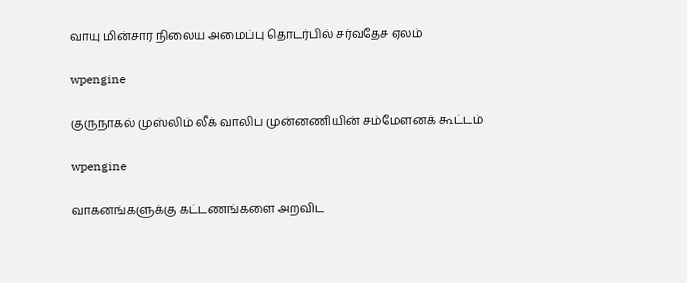வாயு மின்சார நிலைய அமைப்பு தொடர்பில் சர்வதேச ஏலம்

wpengine

குருநாகல் முஸ்லிம் லீக் வாலிப முன்னணியின் சம்மேளனக் கூட்டம்

wpengine

வாகனங்களுக்கு கட்டணங்களை அறவிட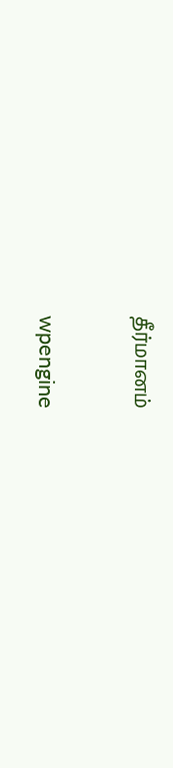தீர்மானம்

wpengine